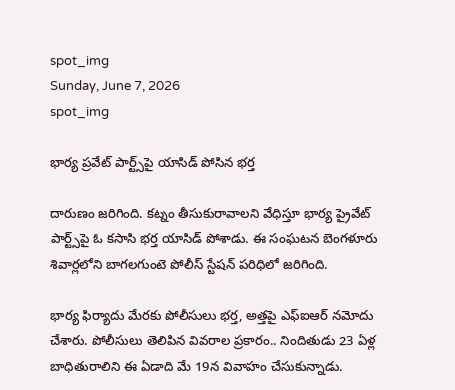spot_img
Sunday, June 7, 2026
spot_img

భార్య ప్రవేట్ పార్ట్స్‌పై యాసిడ్ పోసిన భర్త

దారుణం జరిగింది. కట్నం తీసుకురావాలని వేధిస్తూ భార్య ప్రైవేట్ పార్ట్స్‌పై ఓ కసాసి భర్త యాసిడ్ పోశాడు. ఈ సంఘటన బెంగళూరు శివార్లలోని బాగలగుంటె పోలీస్ స్టేషన్ పరిధిలో జరిగింది.

భార్య ఫిర్యాదు మేరకు పోలీసులు భర్త, అత్తపై ఎఫ్‌ఐఆర్‌ నమోదు చేశారు. పోలీసులు తెలిపిన వివరాల ప్రకారం.. నిందితుడు 23 ఏళ్ల బాధితురాలిని ఈ ఏడాది మే 19న వివాహం చేసుకున్నాడు.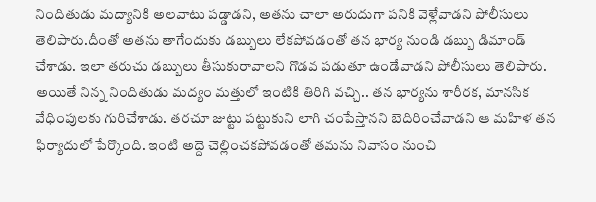నిందితుడు మద్యానికి అలవాటు పడ్డాడని, అతను చాలా అరుదుగా పనికి వెళ్లేవాడని పోలీసులు తెలిపారు.దీంతో అతను తాగేందుకు డబ్బులు లేకపోవడంతో తన భార్య నుండి డబ్బు డిమాండ్ చేశాడు. ఇలా తరుచు డబ్బులు తీసుకురావాలని గొడవ పడుతూ ఉండేవాడని పోలీసులు తెలిపారు. అయితే నిన్న నిందితుడు మద్యం మత్తులో ఇంటికి తిరిగి వచ్చి.. తన భార్యను శారీరక, మానసిక వేధింపులకు గురిచేశాడు. తరచూ జుట్టు పట్టుకుని లాగి చంపేస్తానని బెదిరించేవాడని ఆ మహిళ తన ఫిర్యాదులో పేర్కొంది. ఇంటి అద్దె చెల్లించకపోవడంతో తమను నివాసం నుంచి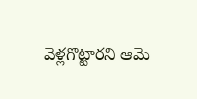వెళ్లగొట్టారని ఆమె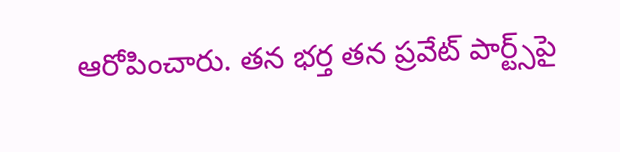ఆరోపించారు. తన భర్త తన ప్రవేట్ పార్ట్స్‌పై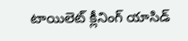టాయిలెట్ క్లీనింగ్ యాసిడ్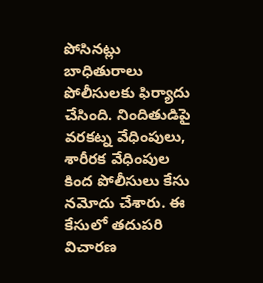పోసినట్లు బాధితురాలు పోలీసులకు ఫిర్యాదు చేసింది. నిందితుడిపై వరకట్న వేధింపులు, శారీరక వేధింపుల కింద పోలీసులు కేసు నమోదు చేశారు. ఈ కేసులో తదుపరి విచారణ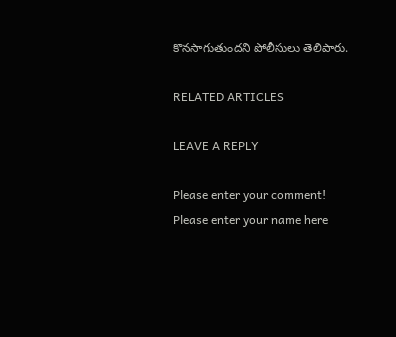కొనసాగుతుందని పోలీసులు తెలిపారు.

RELATED ARTICLES

LEAVE A REPLY

Please enter your comment!
Please enter your name here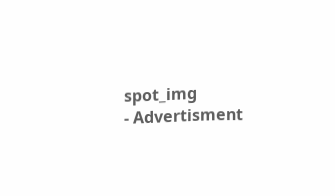spot_img
- Advertisment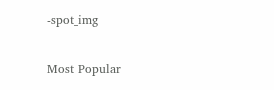-spot_img

Most Popular